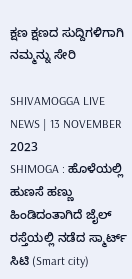ಕ್ಷಣ ಕ್ಷಣದ ಸುದ್ದಿಗಳಿಗಾಗಿ ನಮ್ಮನ್ನು ಸೇರಿ

SHIVAMOGGA LIVE NEWS | 13 NOVEMBER 2023
SHIMOGA : ಹೊಳೆಯಲ್ಲಿ ಹುಣಸೆ ಹಣ್ಣು ಹಿಂಡಿದಂತಾಗಿದೆ ಜೈಲ್ ರಸ್ತೆಯಲ್ಲಿ ನಡೆದ ಸ್ಮಾರ್ಟ್ ಸಿಟಿ (Smart city)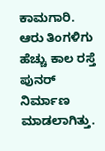ಕಾಮಗಾರಿ. ಆರು ತಿಂಗಳಿಗು ಹೆಚ್ಚು ಕಾಲ ರಸ್ತೆ ಪುನರ್ ನಿರ್ಮಾಣ ಮಾಡಲಾಗಿತ್ತು.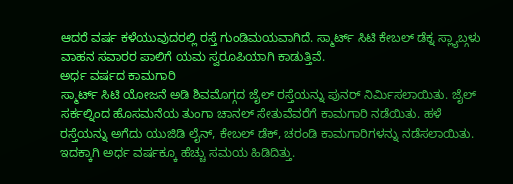ಆದರೆ ವರ್ಷ ಕಳೆಯುವುದರಲ್ಲಿ ರಸ್ತೆ ಗುಂಡಿಮಯವಾಗಿದೆ. ಸ್ಮಾರ್ಟ್ ಸಿಟಿ ಕೇಬಲ್ ಡೆಕ್ನ ಸ್ಲ್ಯಾಬ್ಗಳು ವಾಹನ ಸವಾರರ ಪಾಲಿಗೆ ಯಮ ಸ್ವರೂಪಿಯಾಗಿ ಕಾಡುತ್ತಿವೆ.
ಅರ್ಧ ವರ್ಷದ ಕಾಮಗಾರಿ
ಸ್ಮಾರ್ಟ್ ಸಿಟಿ ಯೋಜನೆ ಅಡಿ ಶಿವಮೊಗ್ಗದ ಜೈಲ್ ರಸ್ತೆಯನ್ನು ಪುನರ್ ನಿರ್ಮಿಸಲಾಯಿತು. ಜೈಲ್ ಸರ್ಕಲ್ನಿಂದ ಹೊಸಮನೆಯ ತುಂಗಾ ಚಾನಲ್ ಸೇತುವೆವರೆಗೆ ಕಾಮಗಾರಿ ನಡೆಯಿತು. ಹಳೆ ರಸ್ತೆಯನ್ನು ಅಗೆದು ಯುಜಿಡಿ ಲೈನ್, ಕೇಬಲ್ ಡೆಕ್, ಚರಂಡಿ ಕಾಮಗಾರಿಗಳನ್ನು ನಡೆಸಲಾಯಿತು. ಇದಕ್ಕಾಗಿ ಅರ್ಧ ವರ್ಷಕ್ಕೂ ಹೆಚ್ಚು ಸಮಯ ಹಿಡಿದಿತ್ತು.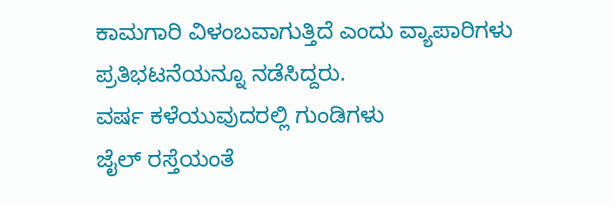ಕಾಮಗಾರಿ ವಿಳಂಬವಾಗುತ್ತಿದೆ ಎಂದು ವ್ಯಾಪಾರಿಗಳು ಪ್ರತಿಭಟನೆಯನ್ನೂ ನಡೆಸಿದ್ದರು.
ವರ್ಷ ಕಳೆಯುವುದರಲ್ಲಿ ಗುಂಡಿಗಳು
ಜೈಲ್ ರಸ್ತೆಯಂತೆ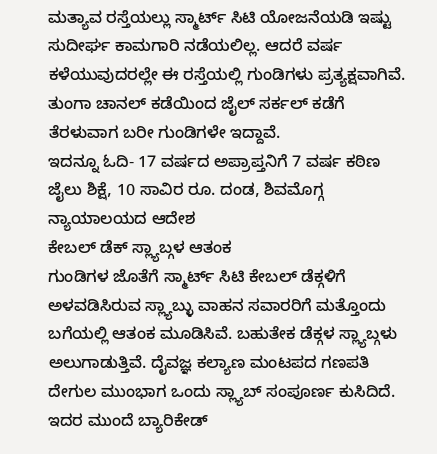ಮತ್ಯಾವ ರಸ್ತೆಯಲ್ಲು ಸ್ಮಾರ್ಟ್ ಸಿಟಿ ಯೋಜನೆಯಡಿ ಇಷ್ಟು ಸುದೀರ್ಘ ಕಾಮಗಾರಿ ನಡೆಯಲಿಲ್ಲ. ಆದರೆ ವರ್ಷ ಕಳೆಯುವುದರಲ್ಲೇ ಈ ರಸ್ತೆಯಲ್ಲಿ ಗುಂಡಿಗಳು ಪ್ರತ್ಯಕ್ಷವಾಗಿವೆ. ತುಂಗಾ ಚಾನಲ್ ಕಡೆಯಿಂದ ಜೈಲ್ ಸರ್ಕಲ್ ಕಡೆಗೆ ತೆರಳುವಾಗ ಬರೀ ಗುಂಡಿಗಳೇ ಇದ್ದಾವೆ.
ಇದನ್ನೂ ಓದಿ- 17 ವರ್ಷದ ಅಪ್ರಾಪ್ತನಿಗೆ 7 ವರ್ಷ ಕಠಿಣ ಜೈಲು ಶಿಕ್ಷೆ, 10 ಸಾವಿರ ರೂ. ದಂಡ, ಶಿವಮೊಗ್ಗ ನ್ಯಾಯಾಲಯದ ಆದೇಶ
ಕೇಬಲ್ ಡೆಕ್ ಸ್ಲ್ಯಾಬ್ಗಳ ಆತಂಕ
ಗುಂಡಿಗಳ ಜೊತೆಗೆ ಸ್ಮಾರ್ಟ್ ಸಿಟಿ ಕೇಬಲ್ ಡೆಕ್ಗಳಿಗೆ ಅಳವಡಿಸಿರುವ ಸ್ಲ್ಯಾಬ್ಳು ವಾಹನ ಸವಾರರಿಗೆ ಮತ್ತೊಂದು ಬಗೆಯಲ್ಲಿ ಆತಂಕ ಮೂಡಿಸಿವೆ. ಬಹುತೇಕ ಡೆಕ್ಗಳ ಸ್ಲ್ಯಾಬ್ಗಳು ಅಲುಗಾಡುತ್ತಿವೆ. ದೈವಜ್ಞ ಕಲ್ಯಾಣ ಮಂಟಪದ ಗಣಪತಿ ದೇಗುಲ ಮುಂಭಾಗ ಒಂದು ಸ್ಲ್ಯಾಬ್ ಸಂಪೂರ್ಣ ಕುಸಿದಿದೆ. ಇದರ ಮುಂದೆ ಬ್ಯಾರಿಕೇಡ್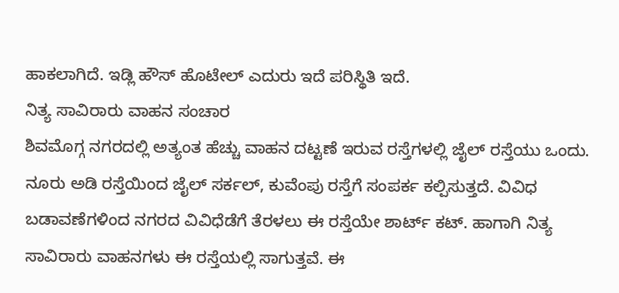ಹಾಕಲಾಗಿದೆ. ಇಡ್ಲಿ ಹೌಸ್ ಹೊಟೇಲ್ ಎದುರು ಇದೆ ಪರಿಸ್ಥಿತಿ ಇದೆ.
ನಿತ್ಯ ಸಾವಿರಾರು ವಾಹನ ಸಂಚಾರ
ಶಿವಮೊಗ್ಗ ನಗರದಲ್ಲಿ ಅತ್ಯಂತ ಹೆಚ್ಚು ವಾಹನ ದಟ್ಟಣೆ ಇರುವ ರಸ್ತೆಗಳಲ್ಲಿ ಜೈಲ್ ರಸ್ತೆಯು ಒಂದು. ನೂರು ಅಡಿ ರಸ್ತೆಯಿಂದ ಜೈಲ್ ಸರ್ಕಲ್, ಕುವೆಂಪು ರಸ್ತೆಗೆ ಸಂಪರ್ಕ ಕಲ್ಪಿಸುತ್ತದೆ. ವಿವಿಧ ಬಡಾವಣೆಗಳಿಂದ ನಗರದ ವಿವಿಧೆಡೆಗೆ ತೆರಳಲು ಈ ರಸ್ತೆಯೇ ಶಾರ್ಟ್ ಕಟ್. ಹಾಗಾಗಿ ನಿತ್ಯ ಸಾವಿರಾರು ವಾಹನಗಳು ಈ ರಸ್ತೆಯಲ್ಲಿ ಸಾಗುತ್ತವೆ. ಈ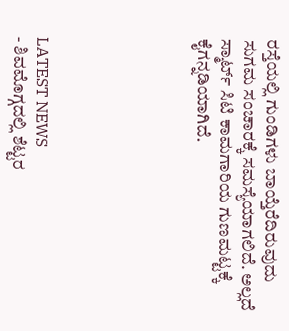ರಸ್ತೆಯಲ್ಲಿ ಗುಂಡಿಗಳು ಬಾಯ್ತೆರೆದಿರುವುದು ಸುಗಮ ಸಂಚಾರಕ್ಕೆ ಸಮಸ್ಯೆಯಾಗಲಿದೆ. ಅಲ್ಲದೆ ಸ್ಮಾರ್ಟ್ ಸಿಟಿ ಕಾಮಗಾರಿಯ ಗುಣಮಟ್ಟಕ್ಕೆ ಕೈಗನ್ನಡಿಯಾಗಿದೆ.






LATEST NEWS
- ಶಿವಮೊಗ್ಗದಲ್ಲಿ ಶೆಟ್ಟರ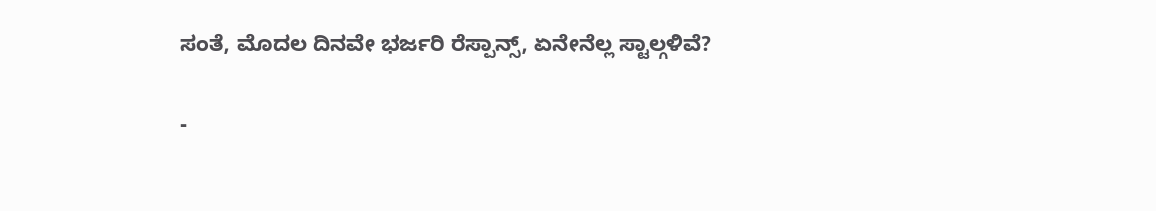ಸಂತೆ, ಮೊದಲ ದಿನವೇ ಭರ್ಜರಿ ರೆಸ್ಪಾನ್ಸ್, ಏನೇನೆಲ್ಲ ಸ್ಟಾಲ್ಗಳಿವೆ?

-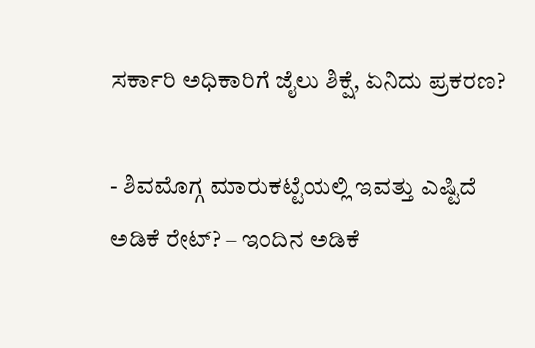ಸರ್ಕಾರಿ ಅಧಿಕಾರಿಗೆ ಜೈಲು ಶಿಕ್ಷೆ, ಏನಿದು ಪ್ರಕರಣ?

- ಶಿವಮೊಗ್ಗ ಮಾರುಕಟ್ಟೆಯಲ್ಲಿ ಇವತ್ತು ಎಷ್ಟಿದೆ ಅಡಿಕೆ ರೇಟ್? – ಇಂದಿನ ಅಡಿಕೆ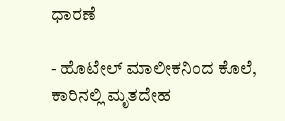ಧಾರಣೆ

- ಹೊಟೇಲ್ ಮಾಲೀಕನಿಂದ ಕೊಲೆ, ಕಾರಿನಲ್ಲಿ ಮೃತದೇಹ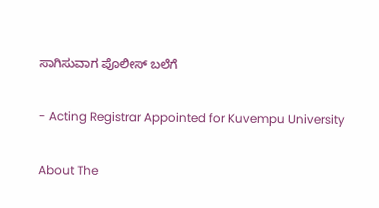ಸಾಗಿಸುವಾಗ ಪೊಲೀಸ್ ಬಲೆಗೆ

- Acting Registrar Appointed for Kuvempu University

About The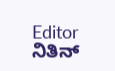Editor
ನಿತಿನ್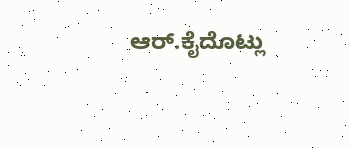ಆರ್.ಕೈದೊಟ್ಲು